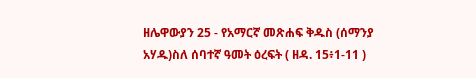ዘሌዋውያን 25 - የአማርኛ መጽሐፍ ቅዱስ (ሰማንያ አሃዱ)ስለ ሰባተኛ ዓመት ዕረፍት ( ዘዳ. 15፥1-11 )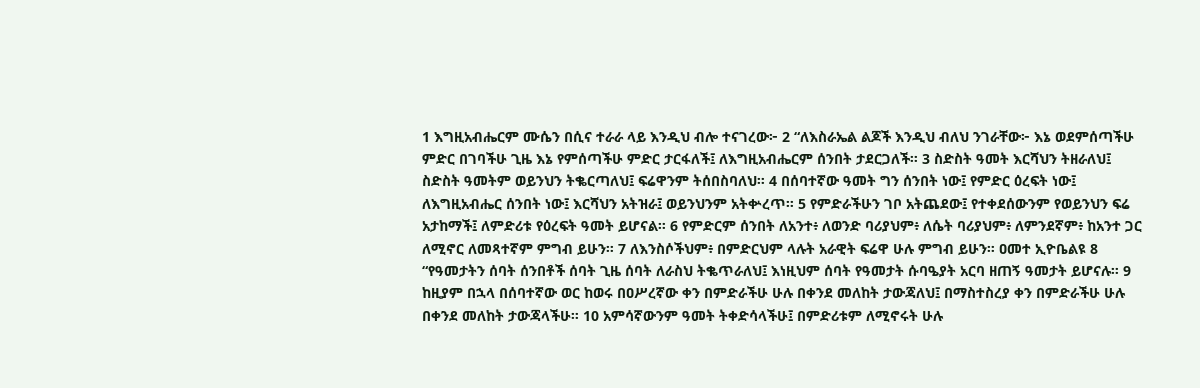1 እግዚአብሔርም ሙሴን በሲና ተራራ ላይ እንዲህ ብሎ ተናገረው፦ 2 “ለእስራኤል ልጆች እንዲህ ብለህ ንገራቸው፦ እኔ ወደምሰጣችሁ ምድር በገባችሁ ጊዜ እኔ የምሰጣችሁ ምድር ታርፋለች፤ ለእግዚአብሔርም ሰንበት ታደርጋለች። 3 ስድስት ዓመት እርሻህን ትዘራለህ፤ ስድስት ዓመትም ወይንህን ትቈርጣለህ፤ ፍሬዋንም ትሰበስባለህ። 4 በሰባተኛው ዓመት ግን ሰንበት ነው፤ የምድር ዕረፍት ነው፤ ለእግዚአብሔር ሰንበት ነው፤ እርሻህን አትዝራ፤ ወይንህንም አትቍረጥ። 5 የምድራችሁን ገቦ አትጨደው፤ የተቀደሰውንም የወይንህን ፍሬ አታከማች፤ ለምድሪቱ የዕረፍት ዓመት ይሆናል። 6 የምድርም ሰንበት ለአንተ፥ ለወንድ ባሪያህም፥ ለሴት ባሪያህም፥ ለምንደኛም፥ ከአንተ ጋር ለሚኖር ለመጻተኛም ምግብ ይሁን። 7 ለእንስሶችህም፥ በምድርህም ላሉት አራዊት ፍሬዋ ሁሉ ምግብ ይሁን። ዐመተ ኢዮቤልዩ 8 “የዓመታትን ሰባት ሰንበቶች ሰባት ጊዜ ሰባት ለራስህ ትቈጥራለህ፤ እነዚህም ሰባት የዓመታት ሱባዔያት አርባ ዘጠኝ ዓመታት ይሆናሉ። 9 ከዚያም በኋላ በሰባተኛው ወር ከወሩ በዐሥረኛው ቀን በምድራችሁ ሁሉ በቀንደ መለከት ታውጃለህ፤ በማስተስረያ ቀን በምድራችሁ ሁሉ በቀንደ መለከት ታውጃላችሁ። 10 አምሳኛውንም ዓመት ትቀድሳላችሁ፤ በምድሪቱም ለሚኖሩት ሁሉ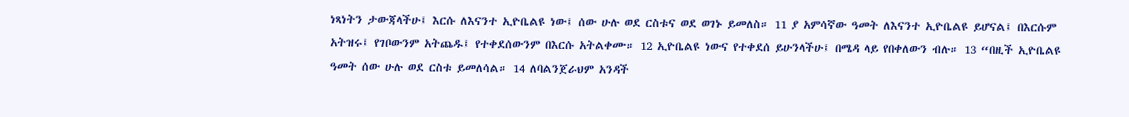ነጻነትን ታውጃላችሁ፤ እርሱ ለእናንተ ኢዮቤልዩ ነው፤ ሰው ሁሉ ወደ ርስቱና ወደ ወገኑ ይመለስ። 11 ያ አምሳኛው ዓመት ለእናንተ ኢዮቤልዩ ይሆናል፤ በእርሱም አትዝሩ፤ የገቦውንም አትጨዱ፤ የተቀደሰውንም በእርሱ አትልቀሙ። 12 ኢዮቤልዩ ነውና የተቀደሰ ይሁንላችሁ፤ በሜዳ ላይ የበቀለውን ብሉ። 13 “በዚች ኢዮቤልዩ ዓመት ሰው ሁሉ ወደ ርስቱ ይመለሳል። 14 ለባልንጀራህም አንዳች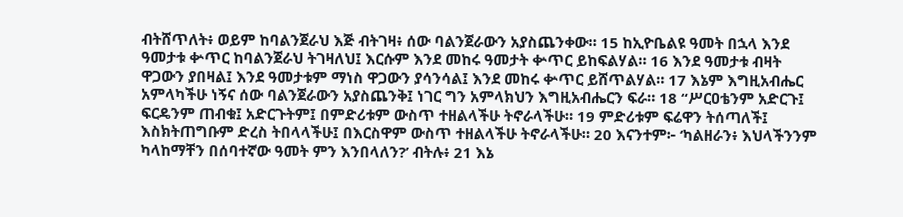ብትሸጥለት፥ ወይም ከባልንጀራህ እጅ ብትገዛ፥ ሰው ባልንጀራውን አያስጨንቀው። 15 ከኢዮቤልዩ ዓመት በኋላ እንደ ዓመታቱ ቍጥር ከባልንጀራህ ትገዛለህ፤ እርሱም እንደ መከሩ ዓመታት ቍጥር ይከፍልሃል። 16 እንደ ዓመታቱ ብዛት ዋጋውን ያበዛል፤ እንደ ዓመታቱም ማነስ ዋጋውን ያሳንሳል፤ እንደ መከሩ ቍጥር ይሸጥልሃል። 17 እኔም እግዚአብሔር አምላካችሁ ነኝና ሰው ባልንጀራውን አያስጨንቅ፤ ነገር ግን አምላክህን እግዚአብሔርን ፍራ። 18 “ሥርዐቴንም አድርጉ፤ ፍርዴንም ጠብቁ፤ አድርጉትም፤ በምድሪቱም ውስጥ ተዘልላችሁ ትኖራላችሁ። 19 ምድሪቱም ፍሬዋን ትሰጣለች፤ እስክትጠግቡም ድረስ ትበላላችሁ፤ በእርስዋም ውስጥ ተዘልላችሁ ትኖራላችሁ። 20 እናንተም፦ ‘ካልዘራን፥ እህላችንንም ካላከማቸን በሰባተኛው ዓመት ምን እንበላለን?’ ብትሉ፥ 21 እኔ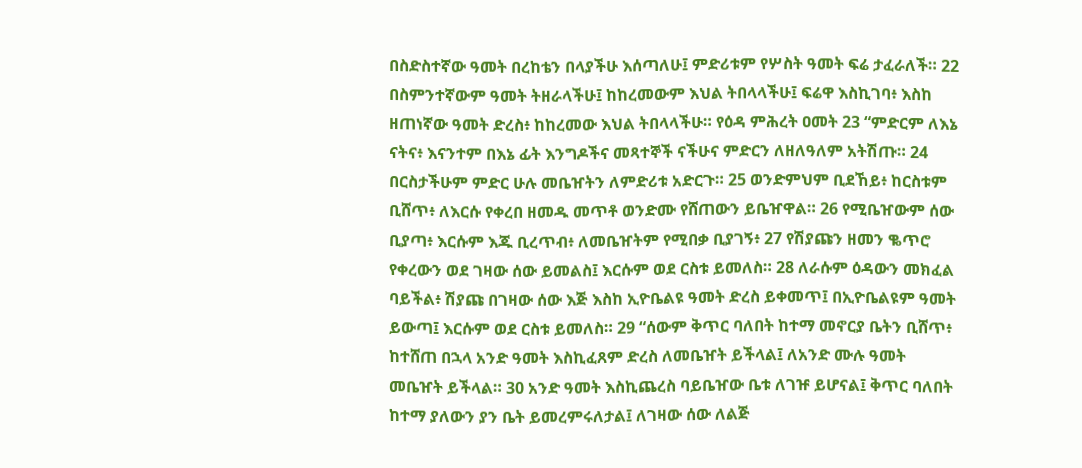በስድስተኛው ዓመት በረከቴን በላያችሁ እሰጣለሁ፤ ምድሪቱም የሦስት ዓመት ፍሬ ታፈራለች። 22 በስምንተኛውም ዓመት ትዘራላችሁ፤ ከከረመውም እህል ትበላላችሁ፤ ፍሬዋ እስኪገባ፥ እስከ ዘጠነኛው ዓመት ድረስ፥ ከከረመው እህል ትበላላችሁ። የዕዳ ምሕረት ዐመት 23 “ምድርም ለእኔ ናትና፥ እናንተም በእኔ ፊት እንግዶችና መጻተኞች ናችሁና ምድርን ለዘለዓለም አትሽጡ። 24 በርስታችሁም ምድር ሁሉ መቤዠትን ለምድሪቱ አድርጉ። 25 ወንድምህም ቢደኸይ፥ ከርስቱም ቢሸጥ፥ ለእርሱ የቀረበ ዘመዱ መጥቶ ወንድሙ የሸጠውን ይቤዠዋል። 26 የሚቤዠውም ሰው ቢያጣ፥ እርሱም እጁ ቢረጥብ፥ ለመቤዠትም የሚበቃ ቢያገኝ፥ 27 የሽያጩን ዘመን ቈጥሮ የቀረውን ወደ ገዛው ሰው ይመልስ፤ እርሱም ወደ ርስቱ ይመለስ። 28 ለራሱም ዕዳውን መክፈል ባይችል፥ ሽያጩ በገዛው ሰው እጅ እስከ ኢዮቤልዩ ዓመት ድረስ ይቀመጥ፤ በኢዮቤልዩም ዓመት ይውጣ፤ እርሱም ወደ ርስቱ ይመለስ። 29 “ሰውም ቅጥር ባለበት ከተማ መኖርያ ቤትን ቢሸጥ፥ ከተሸጠ በኋላ አንድ ዓመት እስኪፈጸም ድረስ ለመቤዠት ይችላል፤ ለአንድ ሙሉ ዓመት መቤዠት ይችላል። 30 አንድ ዓመት እስኪጨረስ ባይቤዠው ቤቱ ለገዡ ይሆናል፤ ቅጥር ባለበት ከተማ ያለውን ያን ቤት ይመረምሩለታል፤ ለገዛው ሰው ለልጅ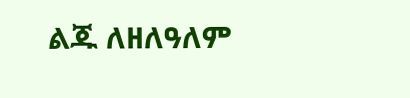ልጁ ለዘለዓለም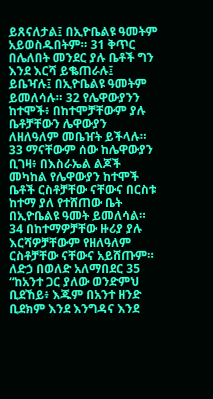ይጸናለታል፤ በኢዮቤልዩ ዓመትም አይወስዱበትም። 31 ቅጥር በሌለበት መንደር ያሉ ቤቶች ግን እንደ እርሻ ይቈጠራሉ፤ ይቤዣሉ፤ በኢዮቤልዩ ዓመትም ይመለሳሉ። 32 የሌዋውያንን ከተሞች፥ በከተሞቻቸውም ያሉ ቤቶቻቸውን ሌዋውያን ለዘለዓለም መቤዠት ይችላሉ። 33 ማናቸውም ሰው ከሌዋውያን ቢገዛ፥ በእስራኤል ልጆች መካከል የሌዋውያን ከተሞች ቤቶች ርስቶቻቸው ናቸውና በርስቱ ከተማ ያለ የተሸጠው ቤት በኢዮቤልዩ ዓመት ይመለሳል። 34 በከተማዎቻቸው ዙሪያ ያሉ እርሻዎቻቸውም የዘለዓለም ርስቶቻቸው ናቸውና አይሸጡም። ለድኃ በወለድ አለማበደር 35 “ከአንተ ጋር ያለው ወንድምህ ቢደኸይ፥ እጁም በአንተ ዘንድ ቢደክም እንደ እንግዳና እንደ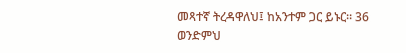መጻተኛ ትረዳዋለህ፤ ከአንተም ጋር ይኑር። 36 ወንድምህ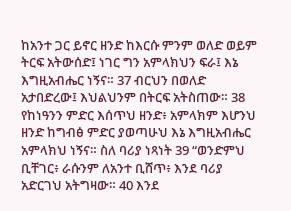ከአንተ ጋር ይኖር ዘንድ ከእርሱ ምንም ወለድ ወይም ትርፍ አትውሰድ፤ ነገር ግን አምላክህን ፍራ፤ እኔ እግዚአብሔር ነኝና። 37 ብርህን በወለድ አታበድረው፤ እህልህንም በትርፍ አትስጠው። 38 የከነዓንን ምድር እሰጥህ ዘንድ፥ አምላክም እሆንህ ዘንድ ከግብፅ ምድር ያወጣሁህ እኔ እግዚአብሔር አምላክህ ነኝና። ስለ ባሪያ ነጻነት 39 “ወንድምህ ቢቸገር፥ ራሱንም ለአንተ ቢሸጥ፥ እንደ ባሪያ አድርገህ አትግዛው። 40 እንደ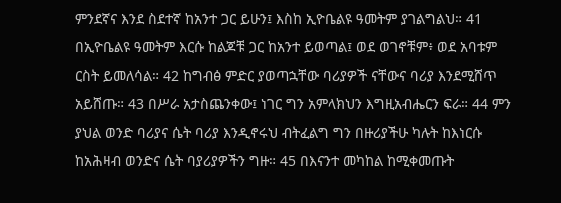ምንደኛና እንደ ስደተኛ ከአንተ ጋር ይሁን፤ እስከ ኢዮቤልዩ ዓመትም ያገልግልህ። 41 በኢዮቤልዩ ዓመትም እርሱ ከልጆቹ ጋር ከአንተ ይወጣል፤ ወደ ወገኖቹም፥ ወደ አባቱም ርስት ይመለሳል። 42 ከግብፅ ምድር ያወጣኋቸው ባሪያዎች ናቸውና ባሪያ እንደሚሸጥ አይሸጡ። 43 በሥራ አታስጨንቀው፤ ነገር ግን አምላክህን እግዚአብሔርን ፍራ። 44 ምን ያህል ወንድ ባሪያና ሴት ባሪያ እንዲኖሩህ ብትፈልግ ግን በዙሪያችሁ ካሉት ከእነርሱ ከአሕዛብ ወንድና ሴት ባያሪያዎችን ግዙ። 45 በእናንተ መካከል ከሚቀመጡት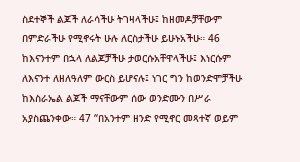ስደተኞች ልጆች ለራሳችሁ ትገዛላችሁ፤ ከዘመዶቻቸውም በምድራችሁ የሚኖሩት ሁሉ ለርስታችሁ ይሁኑአችሁ። 46 ከእናንተም በኋላ ለልጆቻችሁ ታወርሱአቸዋላችሁ፤ እነርሱም ለእናንተ ለዘለዓለም ውርስ ይሆናሉ፤ ነገር ግን ከወንድሞቻችሁ ከእስራኤል ልጆች ማናቸውም ሰው ወንድሙን በሥራ አያስጨንቀው። 47 “በአንተም ዘንድ የሚኖር መጻተኛ ወይም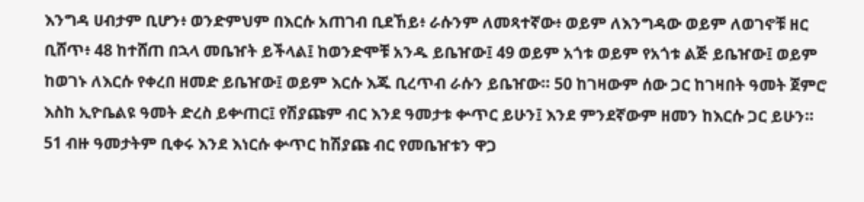እንግዳ ሀብታም ቢሆን፥ ወንድምህም በእርሱ አጠገብ ቢደኸይ፥ ራሱንም ለመጻተኛው፥ ወይም ለእንግዳው ወይም ለወገኖቹ ዘር ቢሸጥ፥ 48 ከተሸጠ በኋላ መቤዠት ይችላል፤ ከወንድሞቹ አንዱ ይቤዠው፤ 49 ወይም አጎቱ ወይም የአጎቱ ልጅ ይቤዠው፤ ወይም ከወገኑ ለእርሱ የቀረበ ዘመድ ይቤዠው፤ ወይም እርሱ እጁ ቢረጥብ ራሱን ይቤዠው። 50 ከገዛውም ሰው ጋር ከገዛበት ዓመት ጀምሮ እስከ ኢዮቤልዩ ዓመት ድረስ ይቍጠር፤ የሽያጩም ብር እንደ ዓመታቱ ቍጥር ይሁን፤ እንደ ምንደኛውም ዘመን ከእርሱ ጋር ይሁን። 51 ብዙ ዓመታትም ቢቀሩ እንደ እነርሱ ቍጥር ከሽያጩ ብር የመቤዠቱን ዋጋ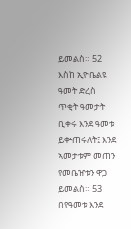ይመልስ። 52 እስከ ኢዮቤልዩ ዓመት ድረስ ጥቂት ዓመታት ቢቀሩ እንደ ዓመቱ ይቍጠሩለት፤ እንደ ኣመታቱም መጠን የመቤዠቱን ዋጋ ይመልስ። 53 በየዓመቱ እንደ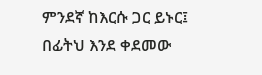ምንደኛ ከእርሱ ጋር ይኑር፤ በፊትህ እንደ ቀደመው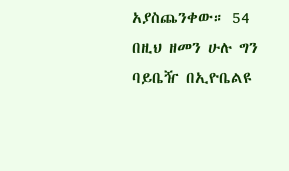አያስጨንቀው። 54 በዚህ ዘመን ሁሉ ግን ባይቤዥ በኢዮቤልዩ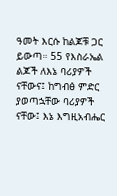ዓመት እርሱ ከልጆቹ ጋር ይውጣ። 55 የእስራኤል ልጆች ለእኔ ባሪያዎች ናቸውና፤ ከግብፅ ምድር ያወጣኋቸው ባሪያዎች ናቸው፤ እኔ እግዚአብሔር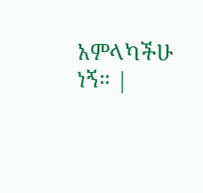አምላካችሁ ነኝ። |